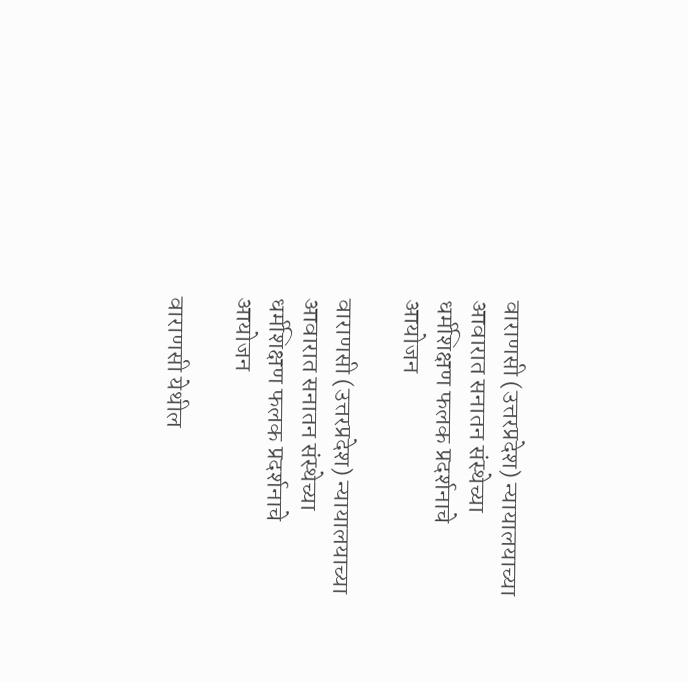वाराणसी (उत्तरप्रदेश) न्‍यायालयाच्‍या आवारात सनातन संस्‍थेच्‍या धर्मशिक्षण फलक प्रदर्शनाचे आयोजन

वाराणसी (उत्तरप्रदेश) न्‍यायालयाच्‍या आवारात सनातन संस्‍थेच्‍या धर्मशिक्षण फलक प्रदर्शनाचे आयोजन

वाराणसी येथील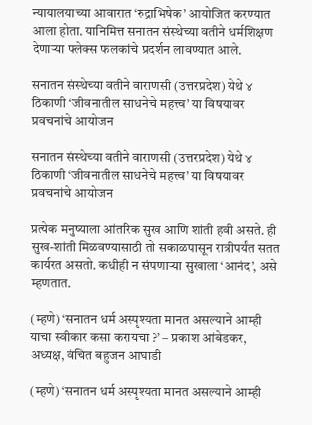न्‍यायालयाच्‍या आवारात ‘रुद्राभिषेक’ आयोजित करण्‍यात आला होता. यानिमित्त सनातन संस्‍थेच्‍या वतीने धर्मशिक्षण देणार्‍या फ्‍लेक्‍स फलकांचे प्रदर्शन लावण्‍यात आले.

सनातन संस्‍थेच्‍या वतीने वाराणसी (उत्तरप्रदेश) येथे ४ ठिकाणी ‘जीवनातील साधनेचे महत्त्व’ या विषयावर प्रवचनांचे आयोजन

सनातन संस्‍थेच्‍या वतीने वाराणसी (उत्तरप्रदेश) येथे ४ ठिकाणी ‘जीवनातील साधनेचे महत्त्व’ या विषयावर प्रवचनांचे आयोजन

प्रत्‍येक मनुष्‍याला आंतरिक सुख आणि शांती हवी असते. ही सुख-शांती मिळवण्‍यासाठी तो सकाळपासून रात्रीपर्यंत सतत कार्यरत असतो. कधीही न संपणार्‍या सुखाला ‘आनंद’, असे म्‍हणतात.

(म्हणे) ‘सनातन धर्म अस्पृश्यता मानत असल्याने आम्ही याचा स्वीकार कसा करायचा ?’ – प्रकाश आंबेडकर, अध्यक्ष, वंचित बहुजन आघाडी

(म्हणे) ‘सनातन धर्म अस्पृश्यता मानत असल्याने आम्ही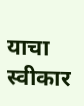याचा स्वीकार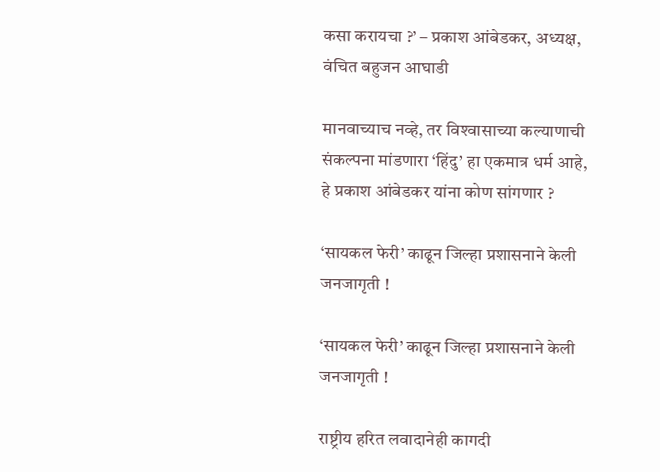कसा करायचा ?’ – प्रकाश आंबेडकर, अध्यक्ष, वंचित बहुजन आघाडी

मानवाच्याच नव्हे, तर विश्‍वासाच्या कल्याणाची संकल्पना मांडणारा ‘हिंदु’ हा एकमात्र धर्म आहे, हे प्रकाश आंबेडकर यांना कोण सांगणार ?

‘सायकल फेरी’ काढून जिल्हा प्रशासनाने केली जनजागृती !

‘सायकल फेरी’ काढून जिल्हा प्रशासनाने केली जनजागृती !

राष्ट्रीय हरित लवादानेही कागदी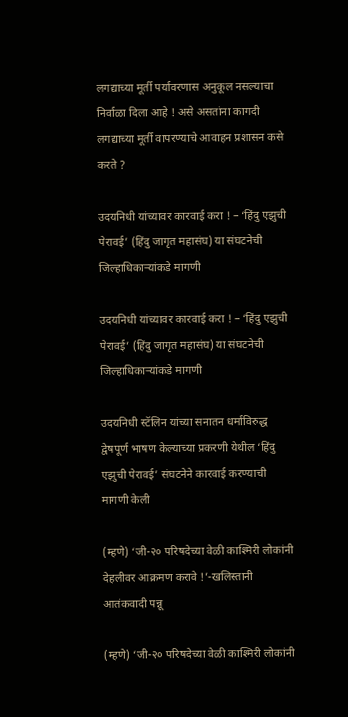लगद्याच्या मूर्ती पर्यावरणास अनुकूल नसल्याचा निर्वाळा दिला आहे ! असे असतांना कागदी लगद्याच्या मूर्ती वापरण्याचे आवाहन प्रशासन कसे करते ?

उदयनिधी यांच्यावर कारवाई करा ! – ‘हिंदु एझुची पेरावई’ (हिंदु जागृत महासंघ) या संघटनेची जिल्हाधिकार्‍यांकडे मागणी

उदयनिधी यांच्यावर कारवाई करा ! – ‘हिंदु एझुची पेरावई’ (हिंदु जागृत महासंघ) या संघटनेची जिल्हाधिकार्‍यांकडे मागणी

उदयनिधी स्टॅलिन यांच्या सनातन धर्माविरुद्ध द्वेषपूर्ण भाषण केल्याच्या प्रकरणी येथील ‘हिंदु एझुची पेरावई’ संघटनेने कारवाई करण्याची मागणी केली

(म्हणे) ‘जी-२० परिषदेच्या वेळी काश्मिरी लोकांनी देहलीवर आक्रमण करावे !’-खलिस्तानी आतंकवादी पन्नू

(म्हणे) ‘जी-२० परिषदेच्या वेळी काश्मिरी लोकांनी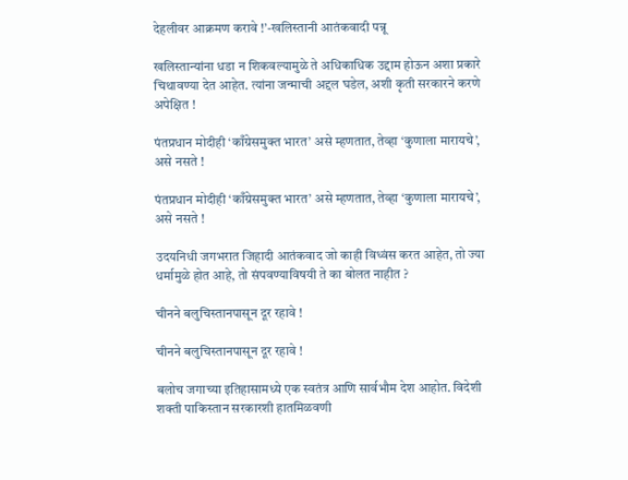देहलीवर आक्रमण करावे !’-खलिस्तानी आतंकवादी पन्नू

खलिस्तान्यांना धडा न शिकवल्यामुळे ते अधिकाधिक उद्दाम होऊन अशा प्रकारे चिथावण्या देत आहेत. त्यांना जन्माची अद्दल घडेल, अशी कृती सरकारने करणे अपेक्षित !

पंतप्रधान मोदीही ‘काँग्रेसमुक्त भारत’ असे म्हणतात, तेव्हा ‘कुणाला मारायचे’, असे नसते !

पंतप्रधान मोदीही ‘काँग्रेसमुक्त भारत’ असे म्हणतात, तेव्हा ‘कुणाला मारायचे’, असे नसते !

उदयनिधी जगभरात जिहादी आतंकवाद जो काही विध्वंस करत आहेत, तो ज्या धर्मामुळे होत आहे, तो संपवण्याविषयी ते का बोलत नाहीत ?

चीनने बलुचिस्तानपासून दूर रहावे !

चीनने बलुचिस्तानपासून दूर रहावे !

बलोच जगाच्या इतिहासामध्ये एक स्वतंत्र आणि सार्वभौम देश आहोत. विदेशी शक्ती पाकिस्तान सरकारशी हातमिळवणी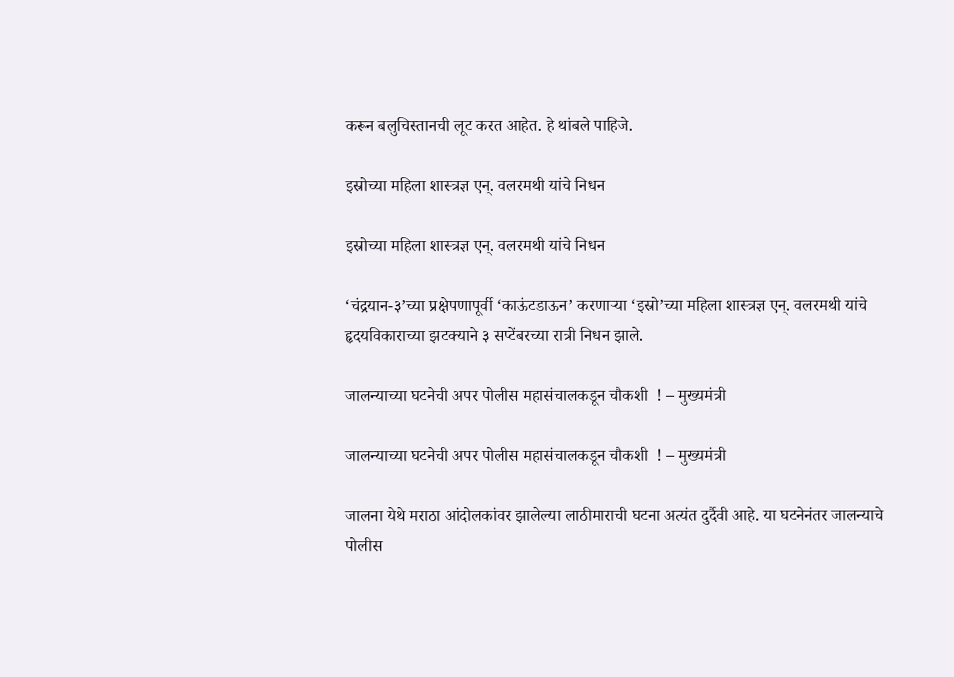करून बलुचिस्तानची लूट करत आहेत. हे थांबले पाहिजे.

इस्रोच्या महिला शास्त्रज्ञ एन्. वलरमथी यांचे निधन

इस्रोच्या महिला शास्त्रज्ञ एन्. वलरमथी यांचे निधन

‘चंद्रयान-३’च्या प्रक्षेपणापूर्वी ‘काऊंटडाऊन’ करणार्‍या ‘इस्रो’च्या महिला शास्त्रज्ञ एन्. वलरमथी यांचे हृदयविकाराच्या झटक्याने ३ सप्टेंबरच्या रात्री निधन झाले.

जालन्याच्या घटनेची अपर पोलीस महासंचालकडून चौकशी  ! – मुख्यमंत्री

जालन्याच्या घटनेची अपर पोलीस महासंचालकडून चौकशी  ! – मुख्यमंत्री

जालना येथे मराठा आंदोलकांवर झालेल्या लाठीमाराची घटना अत्यंत दुर्दैवी आहे. या घटनेनंतर जालन्याचे पोलीस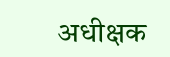अधीक्षक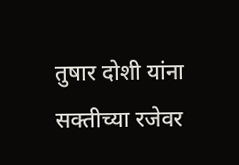तुषार दोशी यांना सक्तीच्या रजेवर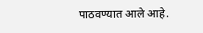पाठवण्यात आले आहे.